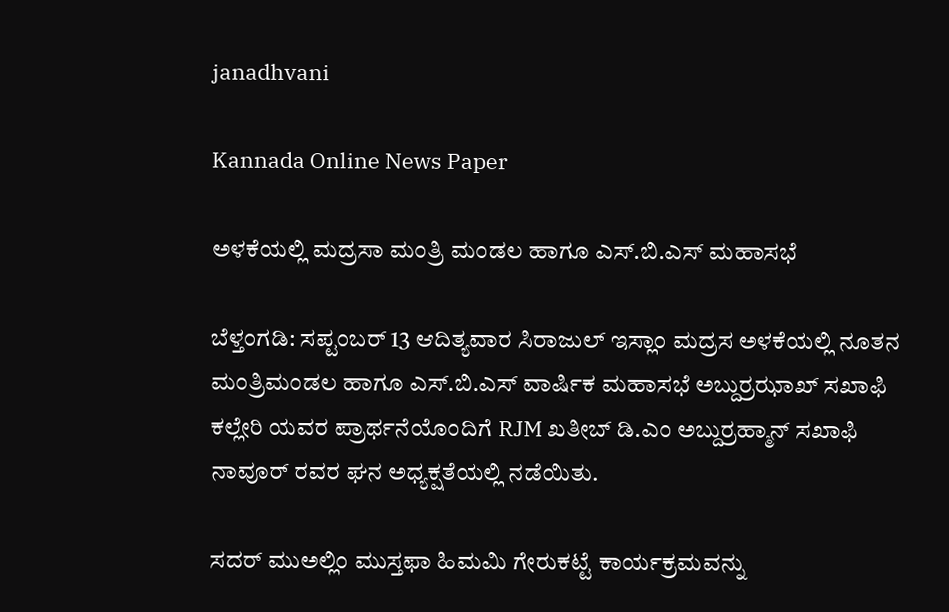janadhvani

Kannada Online News Paper

ಅಳಕೆಯಲ್ಲಿ ಮದ್ರಸಾ ಮಂತ್ರಿ ಮಂಡಲ ಹಾಗೂ ಎಸ್.ಬಿ.ಎಸ್ ಮಹಾಸಭೆ

ಬೆಳ್ತಂಗಡಿ: ಸಪ್ಟಂಬರ್ 13 ಆದಿತ್ಯವಾರ ಸಿರಾಜುಲ್ ಇಸ್ಲಾಂ ಮದ್ರಸ ಅಳಕೆಯಲ್ಲಿ ನೂತನ ಮಂತ್ರಿಮಂಡಲ ಹಾಗೂ ಎಸ್.ಬಿ.ಎಸ್ ವಾರ್ಷಿಕ ಮಹಾಸಭೆ ಅಬ್ದುರ್ರಝಾಖ್ ಸಖಾಫಿ ಕಲ್ಲೇರಿ ಯವರ ಪ್ರಾರ್ಥನೆಯೊಂದಿಗೆ RJM ಖತೀಬ್ ಡಿ.ಎಂ ಅಬ್ದುರ್ರಹ್ಮಾನ್ ಸಖಾಫಿ ನಾವೂರ್ ರವರ ಘನ ಅಧ್ಯಕ್ಷತೆಯಲ್ಲಿ ನಡೆಯಿತು.

ಸದರ್ ಮುಅಲ್ಲಿಂ ಮುಸ್ತಫಾ ಹಿಮಮಿ ಗೇರುಕಟ್ಟೆ ಕಾರ್ಯಕ್ರಮವನ್ನು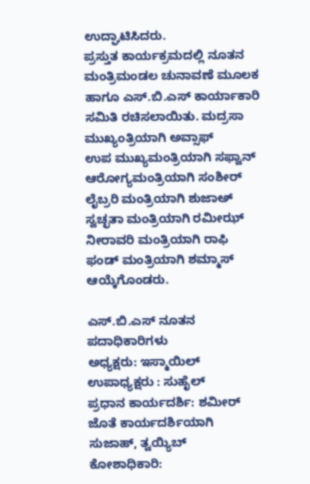ಉದ್ಘಾಟಿಸಿದರು.
ಪ್ರಸ್ತುತ ಕಾರ್ಯಕ್ರಮದಲ್ಲಿ ನೂತನ ಮಂತ್ರಿಮಂಡಲ ಚುನಾವಣೆ ಮೂಲಕ ಹಾಗೂ ಎಸ್.ಬಿ.ಎಸ್ ಕಾರ್ಯಾಕಾರಿ ಸಮಿತಿ ರಚಿಸಲಾಯಿತು. ಮದ್ರಸಾ
ಮುಖ್ಯಂತ್ರಿಯಾಗಿ ಅವ್ಸಾಫ್
ಉಪ ಮುಖ್ಯಮಂತ್ರಿಯಾಗಿ ಸಫ್ವಾನ್
ಆರೋಗ್ಯಮಂತ್ರಿಯಾಗಿ ಸಂಶೀರ್
ಲೈಬ್ರರಿ ಮಂತ್ರಿಯಾಗಿ ಶುಜಾಅ್
ಸ್ವಚ್ಛತಾ ಮಂತ್ರಿಯಾಗಿ ರಮೀಝ್
ನೀರಾವರಿ ಮಂತ್ರಿಯಾಗಿ ರಾಫಿ
ಫಂಡ್ ಮಂತ್ರಿಯಾಗಿ ಶಮ್ಮಾಸ್ ಆಯ್ಕೆಗೊಂಡರು.

ಎಸ್.ಬಿ.ಎಸ್ ನೂತನ ಪದಾಧಿಕಾರಿಗಳು
ಅಧ್ಯಕ್ಷರು: ಇಸ್ಮಾಯಿಲ್
ಉಪಾಧ್ಯಕ್ಷರು : ಸುಹೈಲ್
ಪ್ರಧಾನ ಕಾರ್ಯದರ್ಶಿ: ಶಮೀರ್
ಜೊತೆ ಕಾರ್ಯದರ್ಶಿಯಾಗಿ
ಸುಜಾಹ್, ತ್ವಯ್ಯಿಬ್
ಕೋಶಾಧಿಕಾರಿ: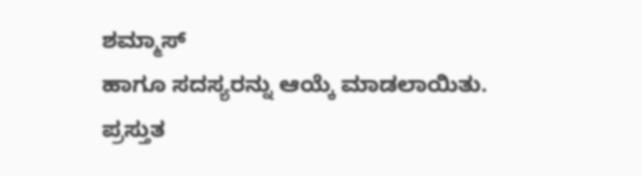ಶಮ್ಮಾಸ್
ಹಾಗೂ ಸದಸ್ಯರನ್ನು ಆಯ್ಕೆ ಮಾಡಲಾಯಿತು.
ಪ್ರಸ್ತುತ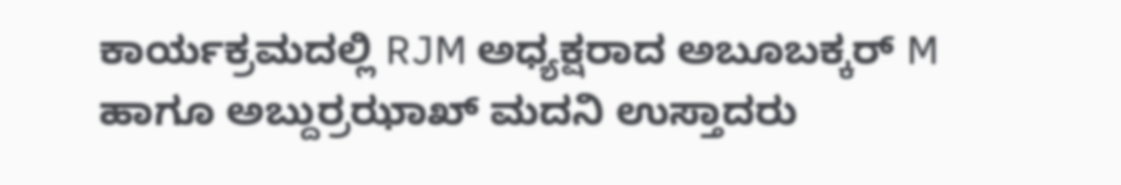ಕಾರ್ಯಕ್ರಮದಲ್ಲಿ RJM ಅಧ್ಯಕ್ಷರಾದ ಅಬೂಬಕ್ಕರ್ M ಹಾಗೂ ಅಬ್ದುರ್ರಝಾಖ್ ಮದನಿ ಉಸ್ತಾದರು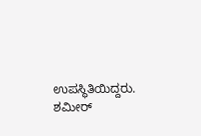ಉಪಸ್ಥಿತಿಯಿದ್ದರು. ಶಮೀರ್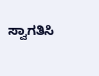ಸ್ವಾಗತಿಸಿ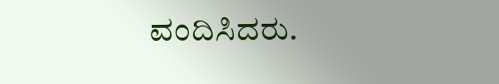ವಂದಿಸಿದರು.